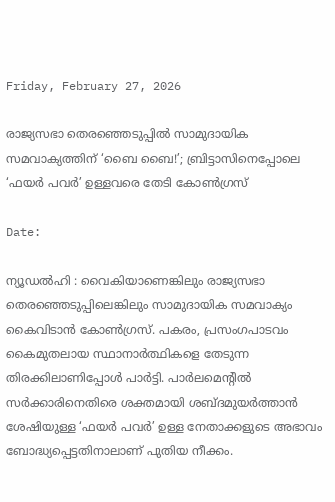Friday, February 27, 2026

രാജ്യസഭാ തെരഞ്ഞെടുപ്പിൽ സാമുദായിക സമവാക്യത്തിന് ‘ബൈ ബൈ!’; ബ്രിട്ടാസിനെപ്പോലെ ‘ഫയർ പവർ’ ഉള്ളവരെ തേടി കോൺഗ്രസ്

Date:

ന്യൂഡൽഹി : വൈകിയാണെങ്കിലും രാജ്യസഭാ തെരഞ്ഞെടുപ്പിലെങ്കിലും സാമുദായിക സമവാക്യം കൈവിടാൻ കോൺഗ്രസ്. പകരം, പ്രസംഗപാടവം കൈമുതലായ സ്ഥാനാർത്ഥികളെ തേടുന്ന തിരക്കിലാണിപ്പോൾ പാർട്ടി. പാർലമെന്റിൽ സർക്കാരിനെതിരെ ശക്തമായി ശബ്ദമുയർത്താൻ ശേഷിയുള്ള ‘ഫയർ പവർ’ ഉള്ള നേതാക്കളുടെ അഭാവം ബോദ്ധ്യപ്പെട്ടതിനാലാണ് പുതിയ നീക്കം.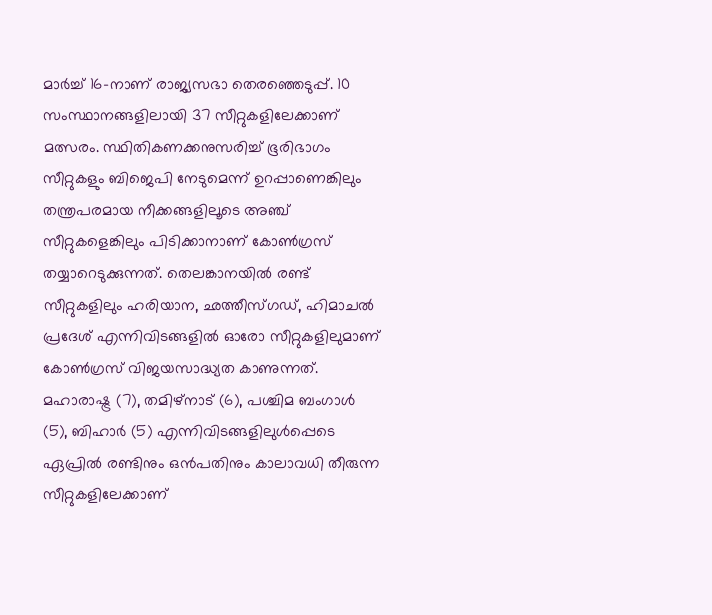മാർച്ച് 16-നാണ് രാജ്യസഭാ തെരഞ്ഞെടുപ്പ്. 10 സംസ്ഥാനങ്ങളിലായി 37 സീറ്റുകളിലേക്കാണ് മത്സരം. സ്ഥിതികണക്കനുസരിച്ച് ഭൂരിഭാഗം സീറ്റുകളും ബിജെപി നേടുമെന്ന് ഉറപ്പാണെങ്കിലും തന്ത്രപരമായ നീക്കങ്ങളിലൂടെ അഞ്ച് സീറ്റുകളെങ്കിലും പിടിക്കാനാണ് കോൺഗ്രസ് തയ്യാറെടുക്കുന്നത്. തെലങ്കാനയിൽ രണ്ട് സീറ്റുകളിലും ഹരിയാന, ഛത്തീസ്ഗഡ്, ഹിമാചൽ പ്രദേശ് എന്നിവിടങ്ങളിൽ ഓരോ സീറ്റുകളിലുമാണ് കോൺഗ്രസ് വിജയസാദ്ധ്യത കാണുന്നത്. മഹാരാഷ്ട്ര (7), തമിഴ്‌നാട് (6), പശ്ചിമ ബംഗാൾ (5), ബിഹാർ (5) എന്നിവിടങ്ങളിലുൾപ്പെടെ ഏപ്രിൽ രണ്ടിനും ഒൻപതിനും കാലാവധി തീരുന്ന സീറ്റുകളിലേക്കാണ്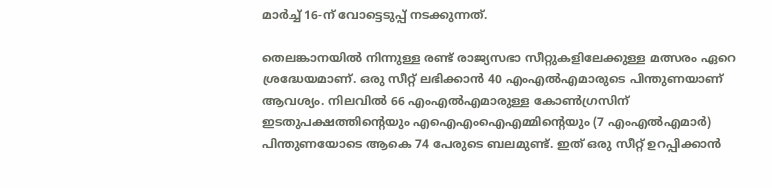മാർച്ച് 16-ന് വോട്ടെടുപ്പ് നടക്കുന്നത്.

തെലങ്കാനയിൽ നിന്നുള്ള രണ്ട് രാജ്യസഭാ സീറ്റുകളിലേക്കുള്ള മത്സരം ഏറെ ശ്രദ്ധേയമാണ്. ഒരു സീറ്റ് ലഭിക്കാൻ 40 എംഎൽഎമാരുടെ പിന്തുണയാണ് ആവശ്യം. നിലവിൽ 66 എംഎൽഎമാരുള്ള കോൺഗ്രസിന് ഇടതുപക്ഷത്തിന്റെയും എഐഎംഐഎമ്മിന്റെയും (7 എംഎൽഎമാർ) പിന്തുണയോടെ ആകെ 74 പേരുടെ ബലമുണ്ട്. ഇത് ഒരു സീറ്റ് ഉറപ്പിക്കാൻ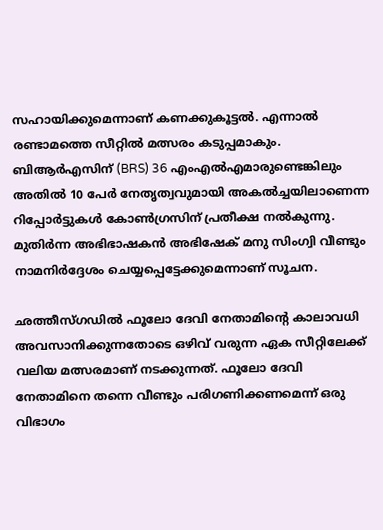സഹായിക്കുമെന്നാണ് കണക്കുകൂട്ടൽ. എന്നാൽ രണ്ടാമത്തെ സീറ്റിൽ മത്സരം കടുപ്പമാകും. ബിആർഎസിന് (BRS) 36 എംഎൽഎമാരുണ്ടെങ്കിലും അതിൽ 10 പേർ നേതൃത്വവുമായി അകൽച്ചയിലാണെന്ന റിപ്പോർട്ടുകൾ കോൺഗ്രസിന് പ്രതീക്ഷ നൽകുന്നു. മുതിർന്ന അഭിഭാഷകൻ അഭിഷേക് മനു സിംഗ്വി വീണ്ടും നാമനിർദ്ദേശം ചെയ്യപ്പെട്ടേക്കുമെന്നാണ് സൂചന.

ഛത്തീസ്ഗഡിൽ ഫൂലോ ദേവി നേതാമിന്റെ കാലാവധി അവസാനിക്കുന്നതോടെ ഒഴിവ് വരുന്ന ഏക സീറ്റിലേക്ക് വലിയ മത്സരമാണ് നടക്കുന്നത്. ഫൂലോ ദേവി നേതാമിനെ തന്നെ വീണ്ടും പരിഗണിക്കണമെന്ന് ഒരു വിഭാഗം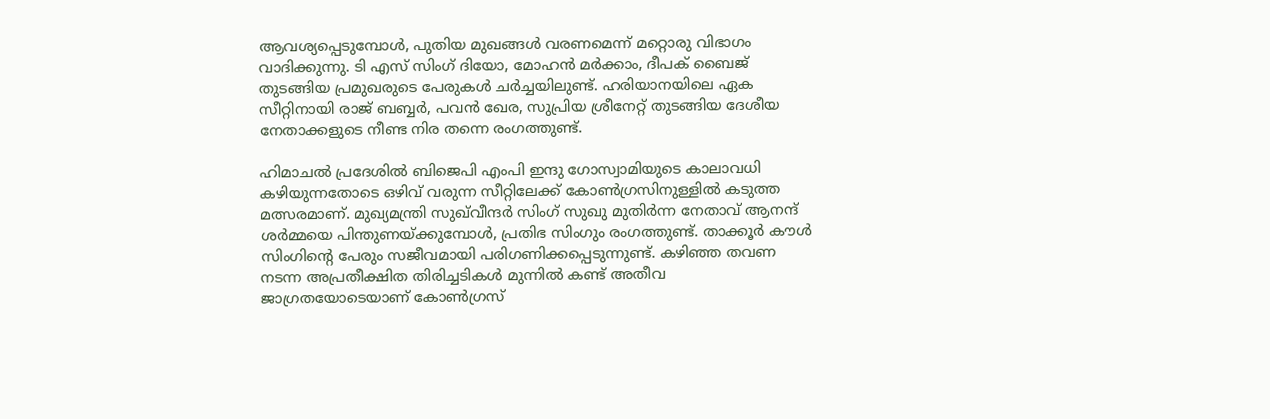ആവശ്യപ്പെടുമ്പോൾ, പുതിയ മുഖങ്ങൾ വരണമെന്ന് മറ്റൊരു വിഭാഗം വാദിക്കുന്നു. ടി എസ് സിംഗ് ദിയോ, മോഹൻ മർക്കാം, ദീപക് ബൈജ് തുടങ്ങിയ പ്രമുഖരുടെ പേരുകൾ ചർച്ചയിലുണ്ട്. ഹരിയാനയിലെ ഏക സീറ്റിനായി രാജ് ബബ്ബർ, പവൻ ഖേര, സുപ്രിയ ശ്രീനേറ്റ് തുടങ്ങിയ ദേശീയ നേതാക്കളുടെ നീണ്ട നിര തന്നെ രംഗത്തുണ്ട്.

ഹിമാചൽ പ്രദേശിൽ ബിജെപി എംപി ഇന്ദു ഗോസ്വാമിയുടെ കാലാവധി കഴിയുന്നതോടെ ഒഴിവ് വരുന്ന സീറ്റിലേക്ക് കോൺഗ്രസിനുള്ളിൽ കടുത്ത മത്സരമാണ്. മുഖ്യമന്ത്രി സുഖ്‌വീന്ദർ സിംഗ് സുഖു മുതിർന്ന നേതാവ് ആനന്ദ് ശർമ്മയെ പിന്തുണയ്ക്കുമ്പോൾ, പ്രതിഭ സിംഗും രംഗത്തുണ്ട്. താക്കൂർ കൗൾ സിംഗിന്റെ പേരും സജീവമായി പരിഗണിക്കപ്പെടുന്നുണ്ട്. കഴിഞ്ഞ തവണ നടന്ന അപ്രതീക്ഷിത തിരിച്ചടികൾ മുന്നിൽ കണ്ട് അതീവ ജാഗ്രതയോടെയാണ് കോൺഗ്രസ്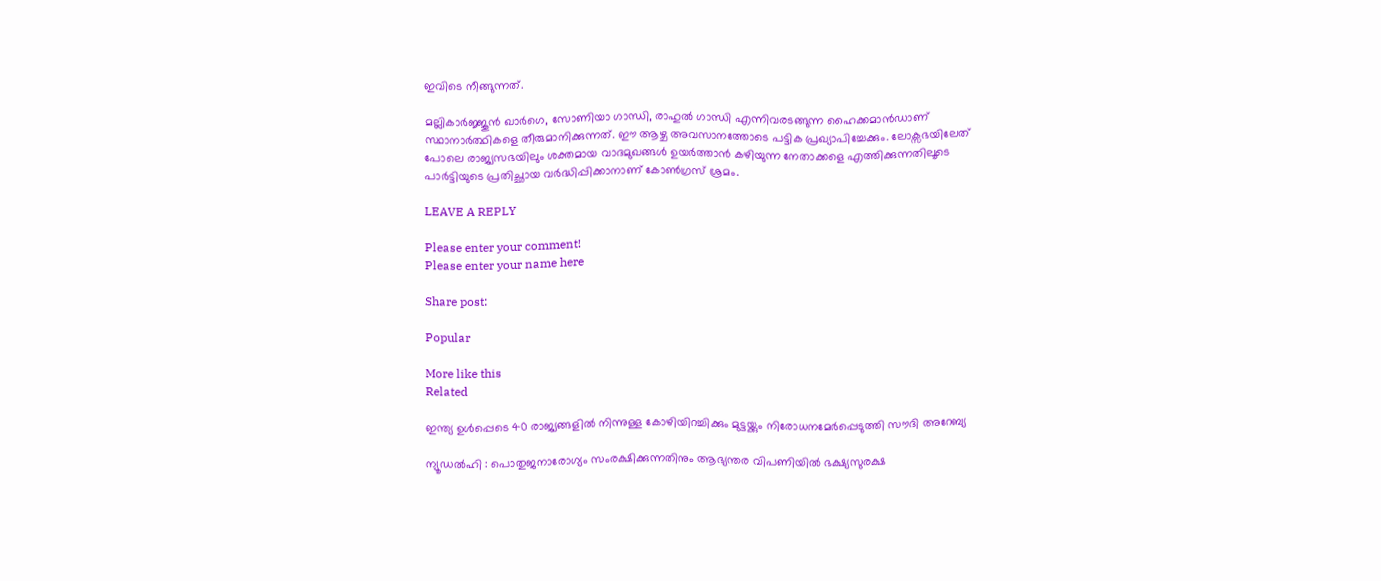ഇവിടെ നീങ്ങുന്നത്.

മല്ലികാർജ്ജുൻ ഖാർഗെ, സോണിയാ ഗാന്ധി, രാഹുൽ ഗാന്ധി എന്നിവരടങ്ങുന്ന ഹൈക്കമാൻഡാണ് സ്ഥാനാർത്ഥികളെ തീരുമാനിക്കുന്നത്. ഈ ആഴ്ച അവസാനത്തോടെ പട്ടിക പ്രഖ്യാപിച്ചേക്കും. ലോക്സഭയിലേത് പോലെ രാജ്യസഭയിലും ശക്തമായ വാദമുഖങ്ങൾ ഉയർത്താൻ കഴിയുന്ന നേതാക്കളെ എത്തിക്കുന്നതിലൂടെ പാർട്ടിയുടെ പ്രതിച്ഛായ വർദ്ധിപ്പിക്കാനാണ് കോൺഗ്രസ് ശ്രമം.

LEAVE A REPLY

Please enter your comment!
Please enter your name here

Share post:

Popular

More like this
Related

ഇന്ത്യ ഉൾപ്പെടെ 40 രാജ്യങ്ങളിൽ നിന്നുള്ള കോഴിയിറച്ചിക്കും മുട്ടയ്ക്കും നിരോധനമേർപ്പെടുത്തി സൗദി അറേബ്യ

ന്യൂഡൽഹി : പൊതുജനാരോഗ്യം സംരക്ഷിക്കുന്നതിനും ആഭ്യന്തര വിപണിയിൽ ഭക്ഷ്യസുരക്ഷ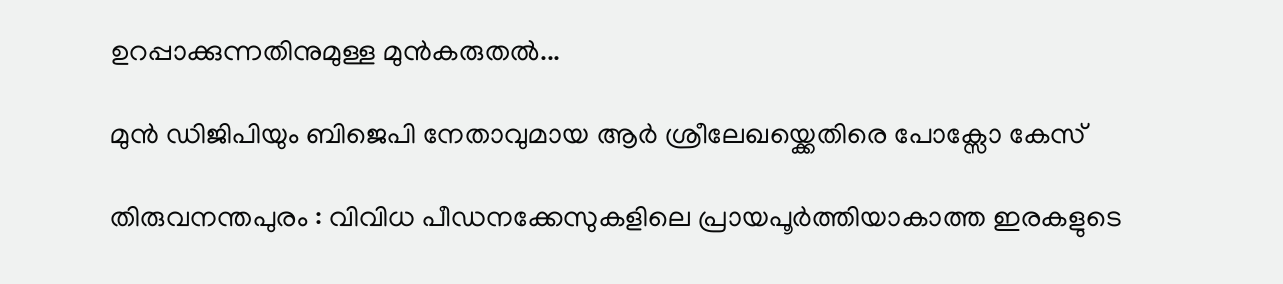ഉറപ്പാക്കുന്നതിനുമുള്ള മുൻകരുതൽ...

മുൻ ഡിജിപിയും ബിജെപി നേതാവുമായ ആർ ശ്രീലേഖയ്ക്കെതിരെ പോക്സോ കേസ്

തിരുവനന്തപുരം : വിവിധ പീഡനക്കേസുകളിലെ പ്രായപൂർത്തിയാകാത്ത ഇരകളുടെ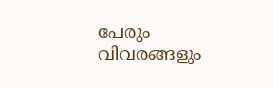പേരും വിവരങ്ങളും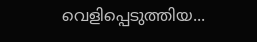വെളിപ്പെടുത്തിയ...